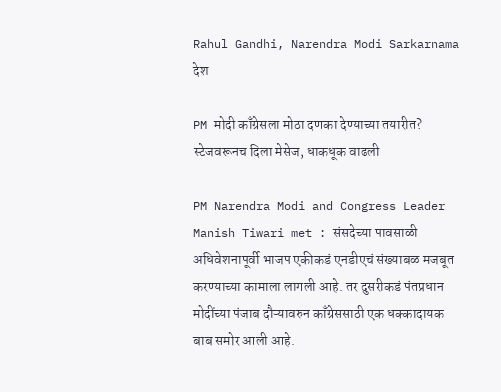Rahul Gandhi, Narendra Modi Sarkarnama
देश

PM मोदी काँग्रेसला मोठा दणका देण्याच्या तयारीत? स्टेजवरूनच दिला मेसेज, धाकधूक वाढली

PM Narendra Modi and Congress Leader Manish Tiwari met : संसदेच्या पावसाळी अधिवेशनापूर्वी भाजप एकीकडं एनडीएचं संख्याबळ मजबूत करण्याच्या कामाला लागली आहे. तर दुसरीकडं पंतप्रधान मोदींच्या पंजाब दौऱ्यावरुन काँग्रेससाठी एक धक्कादायक बाब समोर आली आहे.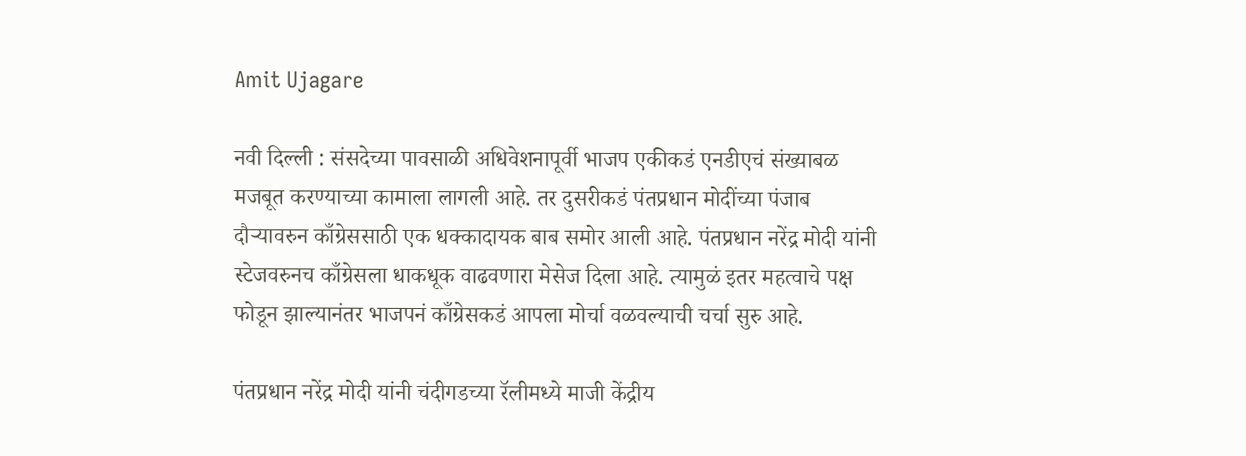Amit Ujagare

नवी दिल्ली : संसदेच्या पावसाळी अधिवेशनापूर्वी भाजप एकीकडं एनडीएचं संख्याबळ मजबूत करण्याच्या कामाला लागली आहे. तर दुसरीकडं पंतप्रधान मोदींच्या पंजाब दौऱ्यावरुन काँग्रेससाठी एक धक्कादायक बाब समोर आली आहे. पंतप्रधान नरेंद्र मोदी यांनी स्टेजवरुनच काँग्रेसला धाकधूक वाढवणारा मेसेज दिला आहे. त्यामुळं इतर महत्वाचे पक्ष फोडून झाल्यानंतर भाजपनं काँग्रेसकडं आपला मोर्चा वळवल्याची चर्चा सुरु आहे.

पंतप्रधान नरेंद्र मोदी यांनी चंदीगडच्या रॅलीमध्ये माजी केंद्रीय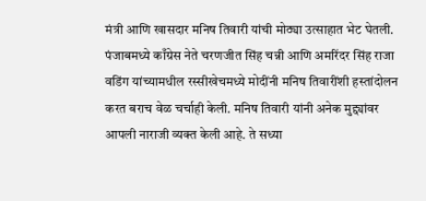मंत्री आणि खासदार मनिष तिवारी यांची मोठ्या उत्साहात भेट घेतली. पंजाबमध्ये काँग्रेस नेते चरणजीत सिंह चन्नी आणि अमरिंदर सिंह राजा वडिंग यांच्यामधील रस्सीखेचमध्ये मोदींनी मनिष तिवारींशी हस्तांदोलन करत बराच वेळ चर्चाही केली. मनिष तिवारी यांनी अनेक मुद्द्यांवर आपली नाराजी व्यक्त केली आहे. ते सध्या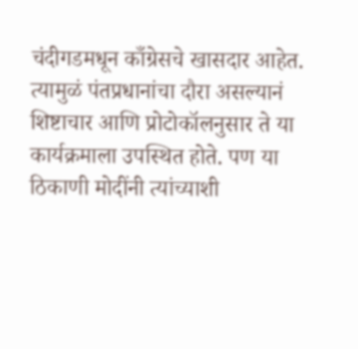चंदीगडमधून काँग्रेसचे खासदार आहेत. त्यामुळं पंतप्रधानांचा दौरा असल्यानं शिष्टाचार आणि प्रोटोकॉलनुसार ते या कार्यक्रमाला उपस्थित होते. पण या ठिकाणी मोदींनी त्यांच्याशी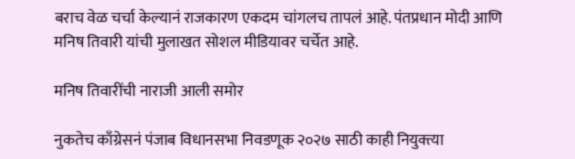बराच वेळ चर्चा केल्यानं राजकारण एकदम चांगलच तापलं आहे. पंतप्रधान मोदी आणि मनिष तिवारी यांची मुलाखत सोशल मीडियावर चर्चेत आहे.

मनिष तिवारींची नाराजी आली समोर

नुकतेच काँग्रेसनं पंजाब विधानसभा निवडणूक २०२७ साठी काही नियुक्त्या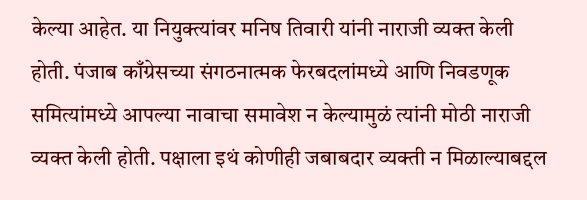केल्या आहेत. या नियुक्त्यांवर मनिष तिवारी यांनी नाराजी व्यक्त केली होती. पंजाब काँग्रेसच्या संगठनात्मक फेरबदलांमध्ये आणि निवडणूक समित्यांमध्ये आपल्या नावाचा समावेश न केल्यामुळं त्यांनी मोठी नाराजी व्यक्त केली होती. पक्षाला इथं कोणीही जबाबदार व्यक्ती न मिळाल्याबद्दल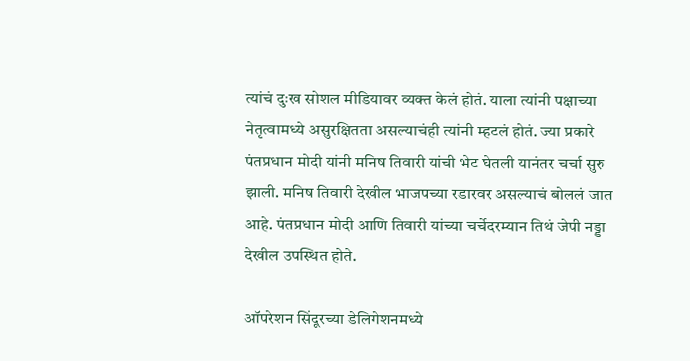त्यांचं दुःख सोशल मीडियावर व्यक्त केलं होतं. याला त्यांनी पक्षाच्या नेतृत्वामध्ये असुरक्षितता असल्याचंही त्यांनी म्हटलं होतं. ज्या प्रकारे पंतप्रधान मोदी यांनी मनिष तिवारी यांची भेट घेतली यानंतर चर्चा सुरु झाली. मनिष तिवारी देखील भाजपच्या रडारवर असल्याचं बोललं जात आहे. पंतप्रधान मोदी आणि तिवारी यांच्या चर्चेदरम्यान तिथं जेपी नड्डा देखील उपस्थित होते.

ऑपरेशन सिंदूरच्या डेलिगेशनमध्ये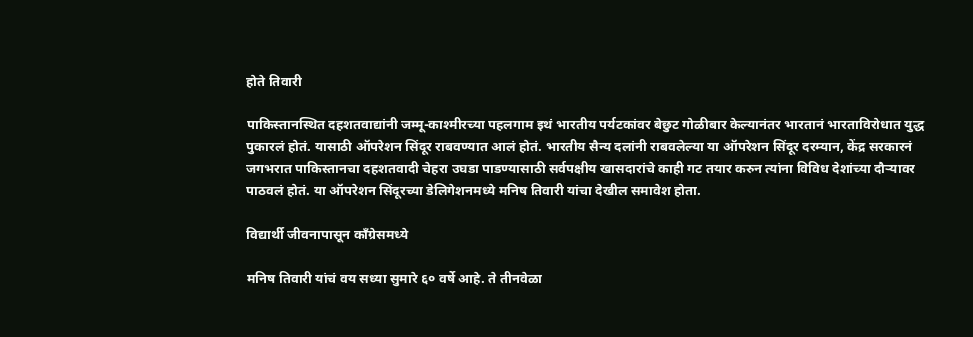होते तिवारी

पाकिस्तानस्थित दहशतवाद्यांनी जम्मू-काश्मीरच्या पहलगाम इथं भारतीय पर्यटकांवर बेछुट गोळीबार केल्यानंतर भारतानं भारताविरोधात युद्ध पुकारलं होतं. यासाठी ऑपरेशन सिंदूर राबवण्यात आलं होतं. भारतीय सैन्य दलांनी राबवलेल्या या ऑपरेशन सिंदूर दरम्यान, केंद्र सरकारनं जगभरात पाकिस्तानचा दहशतवादी चेहरा उघडा पाडण्यासाठी सर्वपक्षीय खासदारांचे काही गट तयार करुन त्यांना विविध देशांच्या दौऱ्यावर पाठवलं होतं. या ऑपरेशन सिंदूरच्या डेलिगेशनमध्ये मनिष तिवारी यांचा देखील समावेश होता.

विद्यार्थी जीवनापासून काँग्रेसमध्ये

मनिष तिवारी यांचं वय सध्या सुमारे ६० वर्षे आहे. ते तीनवेळा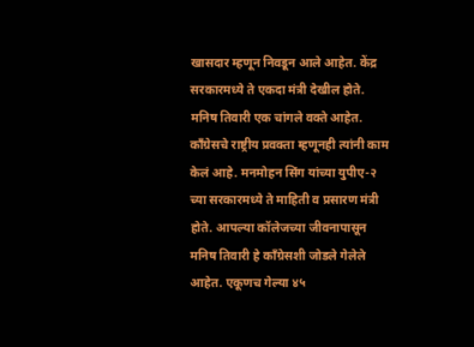खासदार म्हणून निवडून आले आहेत. केंद्र सरकारमध्ये ते एकदा मंत्री देखील होते. मनिष तिवारी एक चांगले वक्ते आहेत. काँग्रेसचे राष्ट्रीय प्रवक्ता म्हणूनही त्यांनी काम केलं आहे. मनमोहन सिंग यांच्या युपीए-२ च्या सरकारमध्ये ते माहिती व प्रसारण मंत्री होते. आपल्या कॉलेजच्या जीवनापासून मनिष तिवारी हे काँग्रेसशी जोडले गेलेले आहेत. एकूणच गेल्या ४५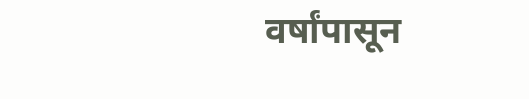वर्षांपासून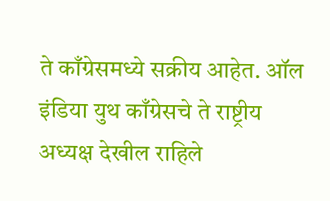ते काँग्रेसमध्ये सक्रीय आहेत. ऑल इंडिया युथ काँग्रेसचे ते राष्ट्रीय अध्यक्ष देखील राहिले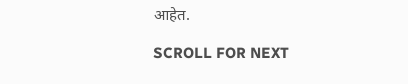आहेत.

SCROLL FOR NEXT